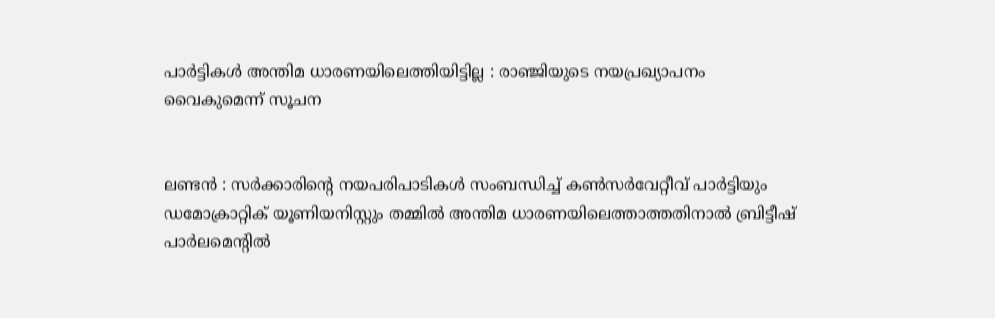പാർട്ടികൾ അന്തിമ ധാരണയിലെത്തിയിട്ടില്ല : രാഞ്ജിയുടെ നയപ്രഖ്യാപനം വൈകുമെന്ന് സൂചന


ലണ്ടൻ : സര്‍ക്കാരിന്‍റെ നയപരിപാടികള്‍ സംബന്ധിച്ച് കണ്‍സര്‍വേറ്റീവ് പാര്‍ട്ടിയും ഡമോക്രാറ്റിക് യൂണിയനിസ്റ്റും തമ്മില്‍ അന്തിമ ധാരണയിലെത്താത്തതിനാൽ ബ്രിട്ടീഷ് പാര്‍ലമെന്‍റില്‍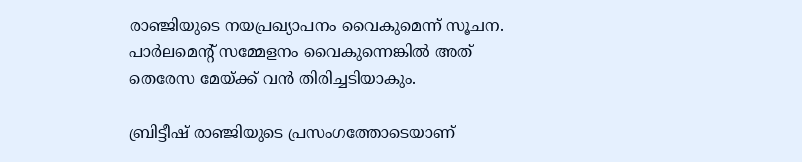രാഞ്ജിയുടെ നയപ്രഖ്യാപനം വൈകുമെന്ന് സൂചന. പാര്‍ലമെന്‍റ് സമ്മേളനം വൈകുന്നെങ്കില്‍ അത് തെരേസ മേയ്ക്ക് വന്‍ തിരിച്ചടിയാകും.

ബ്രിട്ടീഷ് രാഞ്ജിയുടെ പ്രസംഗത്തോടെയാണ്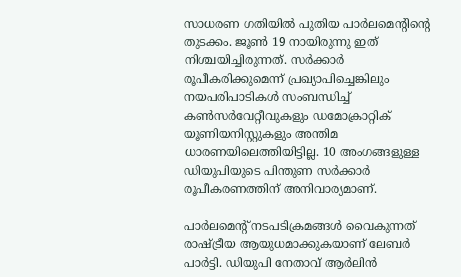സാധരണ ഗതിയില്‍ പുതിയ പാര്‍ലമെന്‍റിന്‍റെ തുടക്കം. ജൂണ്‍ 19 നായിരുന്നു ഇത് നിശ്ചയിച്ചിരുന്നത്. സര്‍ക്കാര്‍ രൂപീകരിക്കുമെന്ന് പ്രഖ്യാപിച്ചെങ്കിലും നയപരിപാടികള്‍ സംബന്ധിച്ച് കണ്‍സര്‍വേറ്റീവുകളും ഡമോക്രാറ്റിക് യൂണിയനിസ്റ്റുകളും അന്തിമ ധാരണയിലെത്തിയിട്ടില്ല. 10 അംഗങ്ങളുള്ള ഡിയുപിയുടെ പിന്തുണ സര്‍ക്കാര്‍ രൂപീകരണത്തിന് അനിവാര്യമാണ്.

പാര്‍ലമെന്‍റ് നടപടിക്രമങ്ങള്‍ വൈകുന്നത് രാഷ്ട്രീയ ആയുധമാക്കുകയാണ് ലേബര്‍ പാര്‍ട്ടി. ഡിയുപി നേതാവ് ആര്‍ലിന്‍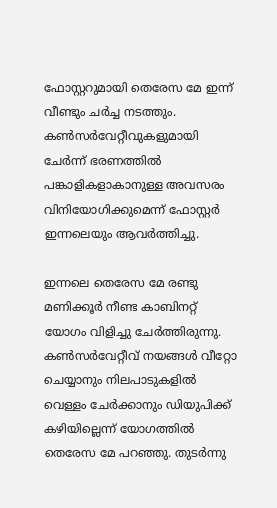ഫോസ്റ്ററുമായി തെരേസ മേ ഇന്ന് വീണ്ടും ചര്‍ച്ച നടത്തും. കണ്‍സര്‍വേറ്റീവുകളുമായി ചേര്‍ന്ന് ഭരണത്തില്‍ പങ്കാളികളാകാനുള്ള അവസരം വിനിയോഗിക്കുമെന്ന് ഫോസ്റ്റര്‍ ഇന്നലെയും ആവര്‍ത്തിച്ചു.

ഇന്നലെ തെരേസ മേ രണ്ടു മണിക്കൂര്‍ നീണ്ട കാബിനറ്റ് യോഗം വിളിച്ചു ചേര്‍ത്തിരുന്നു. കണ്‍സര്‍വേറ്റീവ് നയങ്ങള്‍ വീറ്റോ ചെയ്യാനും നിലപാടുകളില്‍ വെള്ളം ചേര്‍ക്കാനും ഡിയുപിക്ക് കഴിയില്ലെന്ന് യോഗത്തില്‍ തെരേസ മേ പറഞ്ഞു. തുടര്‍ന്നു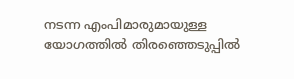നടന്ന എംപിമാരുമായുള്ള യോഗത്തില്‍ തിര‍‍ഞ്ഞെടുപ്പില്‍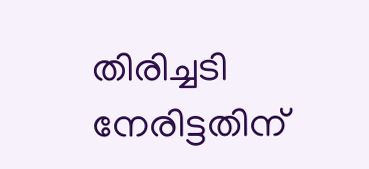തിരിച്ചടി നേരിട്ടതിന്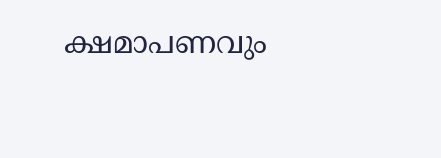ക്ഷമാപണവും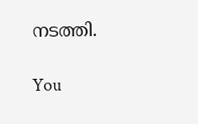നടത്തി.

You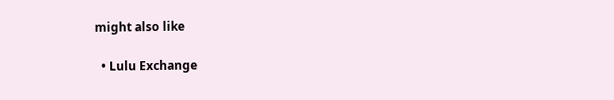might also like

  • Lulu Exchange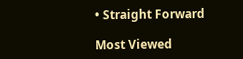• Straight Forward

Most Viewed